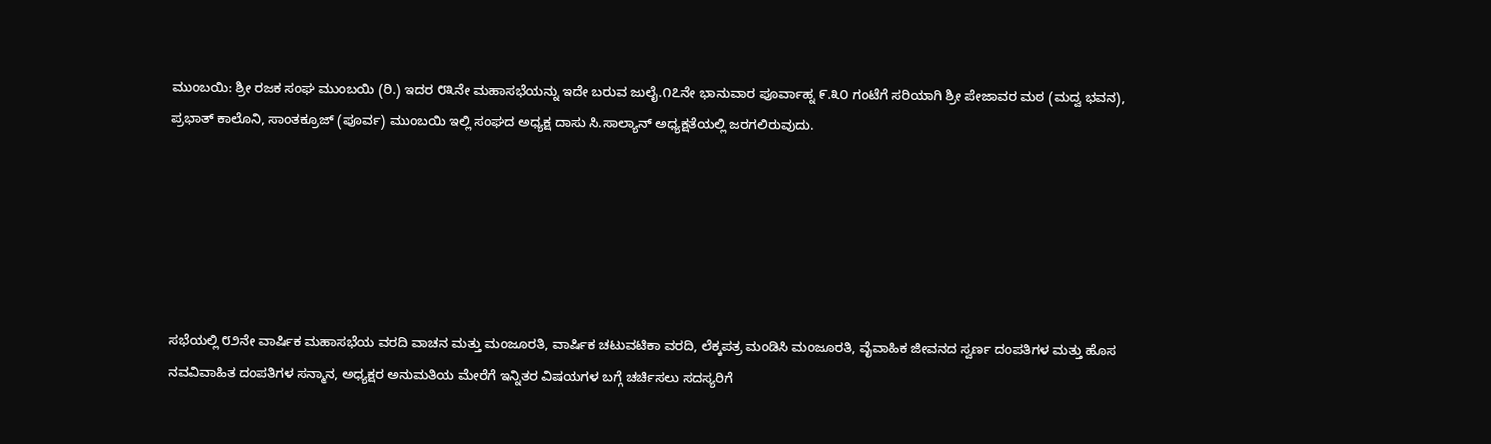ಮುಂಬಯಿ: ಶ್ರೀ ರಜಕ ಸಂಘ ಮುಂಬಯಿ (ರಿ.) ಇದರ ೮೩ನೇ ಮಹಾಸಭೆಯನ್ನು ಇದೇ ಬರುವ ಜುಲೈ.೧೭ನೇ ಭಾನುವಾರ ಪೂರ್ವಾಹ್ನ ೯.೩೦ ಗಂಟೆಗೆ ಸರಿಯಾಗಿ ಶ್ರೀ ಪೇಜಾವರ ಮಠ (ಮದ್ವ ಭವನ), ಪ್ರಭಾತ್ ಕಾಲೊನಿ, ಸಾಂತಕ್ರೂಜ್ (ಪೂರ್ವ) ಮುಂಬಯಿ ಇಲ್ಲಿ ಸಂಘದ ಅಧ್ಯಕ್ಷ ದಾಸು ಸಿ.ಸಾಲ್ಯಾನ್ ಅಧ್ಯಕ್ಷತೆಯಲ್ಲಿ ಜರಗಲಿರುವುದು.






ಸಭೆಯಲ್ಲಿ ೮೨ನೇ ವಾರ್ಷಿಕ ಮಹಾಸಭೆಯ ವರದಿ ವಾಚನ ಮತ್ತು ಮಂಜೂರತಿ, ವಾರ್ಷಿಕ ಚಟುವಟಿಕಾ ವರದಿ, ಲೆಕ್ಕಪತ್ರ ಮಂಡಿಸಿ ಮಂಜೂರತಿ, ವೈವಾಹಿಕ ಜೀವನದ ಸ್ವರ್ಣ ದಂಪತಿಗಳ ಮತ್ತು ಹೊಸ ನವವಿವಾಹಿತ ದಂಪತಿಗಳ ಸನ್ಮಾನ, ಅಧ್ಯಕ್ಷರ ಅನುಮತಿಯ ಮೇರೆಗೆ ಇನ್ನಿತರ ವಿಷಯಗಳ ಬಗ್ಗೆ ಚರ್ಚಿಸಲು ಸದಸ್ಯರಿಗೆ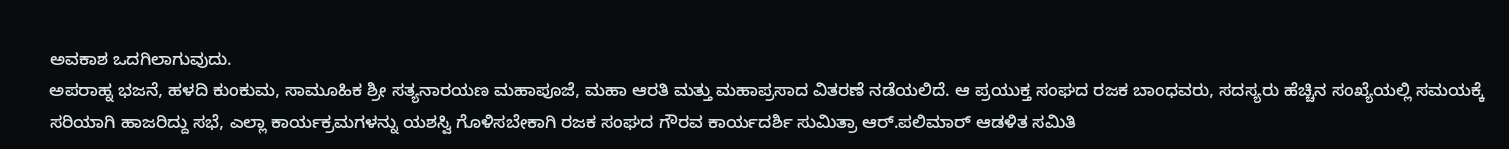ಅವಕಾಶ ಒದಗಿಲಾಗುವುದು.
ಅಪರಾಹ್ನ ಭಜನೆ, ಹಳದಿ ಕುಂಕುಮ, ಸಾಮೂಹಿಕ ಶ್ರೀ ಸತ್ಯನಾರಯಣ ಮಹಾಪೂಜೆ, ಮಹಾ ಆರತಿ ಮತ್ತು ಮಹಾಪ್ರಸಾದ ವಿತರಣೆ ನಡೆಯಲಿದೆ. ಆ ಪ್ರಯುಕ್ತ ಸಂಘದ ರಜಕ ಬಾಂಧವರು, ಸದಸ್ಯರು ಹೆಚ್ಚಿನ ಸಂಖ್ಯೆಯಲ್ಲಿ ಸಮಯಕ್ಕೆ ಸರಿಯಾಗಿ ಹಾಜರಿದ್ದು ಸಭೆ, ಎಲ್ಲಾ ಕಾರ್ಯಕ್ರಮಗಳನ್ನು ಯಶಸ್ವಿ ಗೊಳಿಸಬೇಕಾಗಿ ರಜಕ ಸಂಘದ ಗೌರವ ಕಾರ್ಯದರ್ಶಿ ಸುಮಿತ್ರಾ ಆರ್.ಪಲಿಮಾರ್ ಆಡಳಿತ ಸಮಿತಿ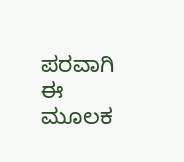ಪರವಾಗಿ ಈ ಮೂಲಕ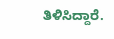ತಿಳಿಸಿದ್ದಾರೆ.